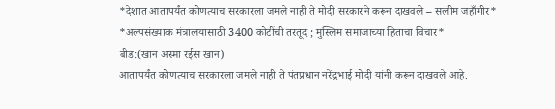*देशात आतापर्यंत कोणत्याच सरकारला जमले नाही ते मोदी सरकारने करून दाखवले – सलीम जहाँगीर*
*अल्पसंख्याक मंत्रालयासाठी 3400 कोटींची तरतूद ; मुस्लिम समाजाच्या हिताचा विचार*
बीड:(खान अस्मा रईस खान)
आतापर्यंत कोणत्याच सरकारला जमले नाही ते पंतप्रधान नरेंद्रभाई मोदी यांनी करून दाखवले आहे.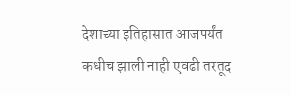देशाच्या इतिहासात आजपर्यंत कधीच झाली नाही एवढी तरतूद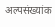अल्पसंख्यांक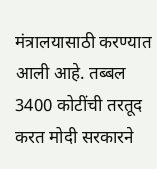मंत्रालयासाठी करण्यात आली आहे. तब्बल 3400 कोटींची तरतूद करत मोदी सरकारने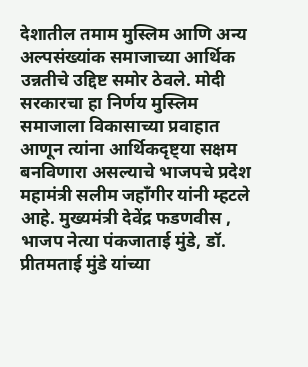देशातील तमाम मुस्लिम आणि अन्य अल्पसंख्यांक समाजाच्या आर्थिक उन्नतीचे उद्दिष्ट समोर ठेवले. मोदी सरकारचा हा निर्णय मुस्लिम समाजाला विकासाच्या प्रवाहात आणून त्यांना आर्थिकदृष्ट्या सक्षम बनविणारा असल्याचे भाजपचे प्रदेश महामंत्री सलीम जहाँगीर यांनी म्हटले आहे. मुख्यमंत्री देवेंद्र फडणवीस , भाजप नेत्या पंकजाताई मुंडे, डॉ. प्रीतमताई मुंडे यांच्या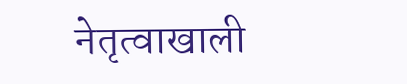नेतृत्वाखाली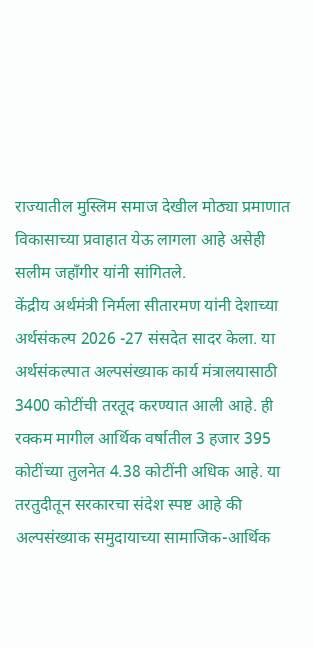राज्यातील मुस्लिम समाज देखील मोठ्या प्रमाणात विकासाच्या प्रवाहात येऊ लागला आहे असेही सलीम जहाँगीर यांनी सांगितले.
केंद्रीय अर्थमंत्री निर्मला सीतारमण यांनी देशाच्या अर्थसंकल्प 2026 -27 संसदेत सादर केला. या अर्थसंकल्पात अल्पसंख्याक कार्य मंत्रालयासाठी 3400 कोटींची तरतूद करण्यात आली आहे. ही रक्कम मागील आर्थिक वर्षातील 3 हजार 395 कोटींच्या तुलनेत 4.38 कोटींनी अधिक आहे. या तरतुदीतून सरकारचा संदेश स्पष्ट आहे की अल्पसंख्याक समुदायाच्या सामाजिक-आर्थिक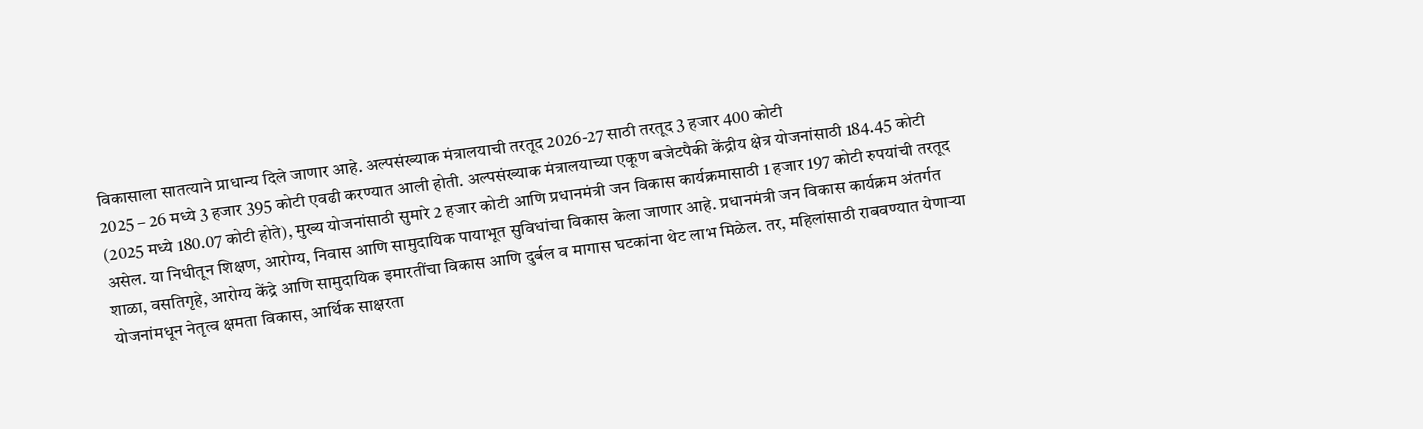विकासाला सातत्याने प्राधान्य दिले जाणार आहे. अल्पसंख्याक मंत्रालयाची तरतूद 2026-27 साठी तरतूद 3 हजार 400 कोटी
2025 – 26 मध्ये 3 हजार 395 कोटी एवढी करण्यात आली होती. अल्पसंख्याक मंत्रालयाच्या एकूण बजेटपैकी केंद्रीय क्षेत्र योजनांसाठी 184.45 कोटी (2025 मध्ये 180.07 कोटी होते), मुख्य योजनांसाठी सुमारे 2 हजार कोटी आणि प्रधानमंत्री जन विकास कार्यक्रमासाठी 1 हजार 197 कोटी रुपयांची तरतूद असेल. या निधीतून शिक्षण, आरोग्य, निवास आणि सामुदायिक पायाभूत सुविधांचा विकास केला जाणार आहे. प्रधानमंत्री जन विकास कार्यक्रम अंतर्गत शाळा, वसतिगृहे, आरोग्य केंद्रे आणि सामुदायिक इमारतींचा विकास आणि दुर्बल व मागास घटकांना थेट लाभ मिळेल. तर, महिलांसाठी राबवण्यात येणाऱ्या योजनांमधून नेतृत्व क्षमता विकास, आर्थिक साक्षरता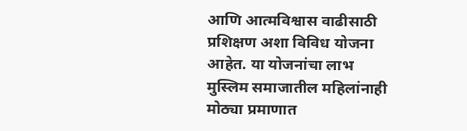आणि आत्मविश्वास वाढीसाठी प्रशिक्षण अशा विविध योजना आहेत. या योजनांचा लाभ मुस्लिम समाजातील महिलांनाही मोठ्या प्रमाणात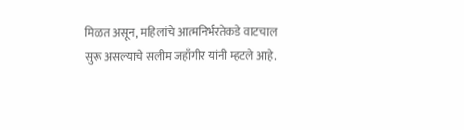मिळत असून, महिलांचे आत्मनिर्भरतेकडे वाटचाल सुरू असल्याचे सलीम जहाँगीर यांनी म्हटले आहे.